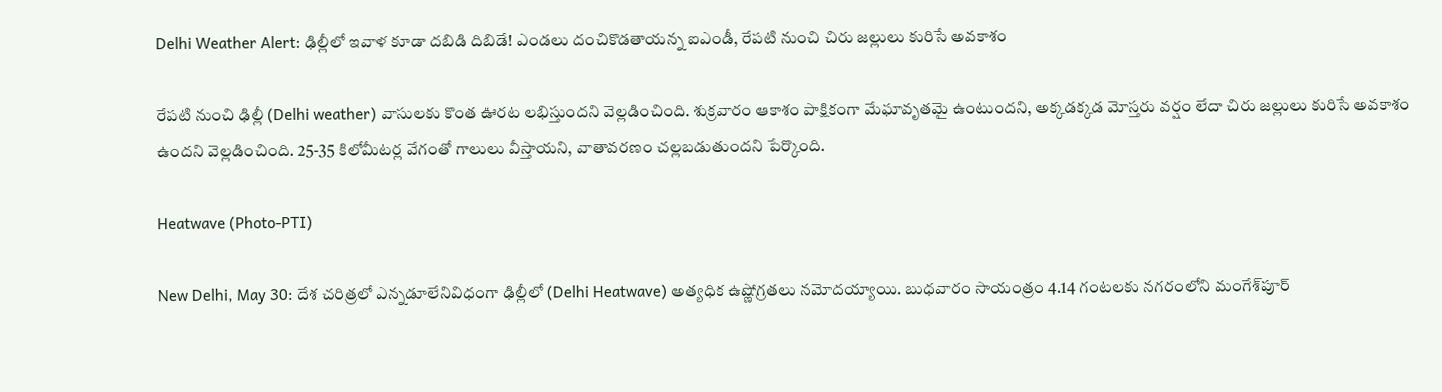Delhi Weather Alert: ఢిల్లీలో ఇవాళ కూడా ద‌బిడి దిబిడే! ఎండ‌లు దంచికొడ‌తాయ‌న్న ఐఎండీ, రేప‌టి నుంచి చిరు జల్లులు కురిసే అవ‌కాశం

రేపటి నుంచి ఢిల్లీ (Delhi weather) వాసులకు కొంత ఊరట లభిస్తుందని వెల్లడించింది. శుక్రవారం ఆకాశం పాక్షికంగా మేఘావృతమై ఉంటుందని, అక్కడక్కడ మోస్తరు వర్షం లేదా చిరు జల్లులు కురిసే అవకాశం ఉందని వెల్లడించింది. 25-35 కిలోమీటర్ల వేగంతో గాలులు వీస్తాయని, వాతావరణం చల్లబడుతుందని పేర్కొంది.

Heatwave (Photo-PTI)

New Delhi, May 30: దేశ చరిత్రలో ఎన్నడూలేనివిధంగా ఢిల్లీలో (Delhi Heatwave) అత్యధిక ఉష్ణోగ్రతలు నమోదయ్యాయి. బుధవారం సాయంత్రం 4.14 గంటలకు నగరంలోని మంగేశ్‌పూర్‌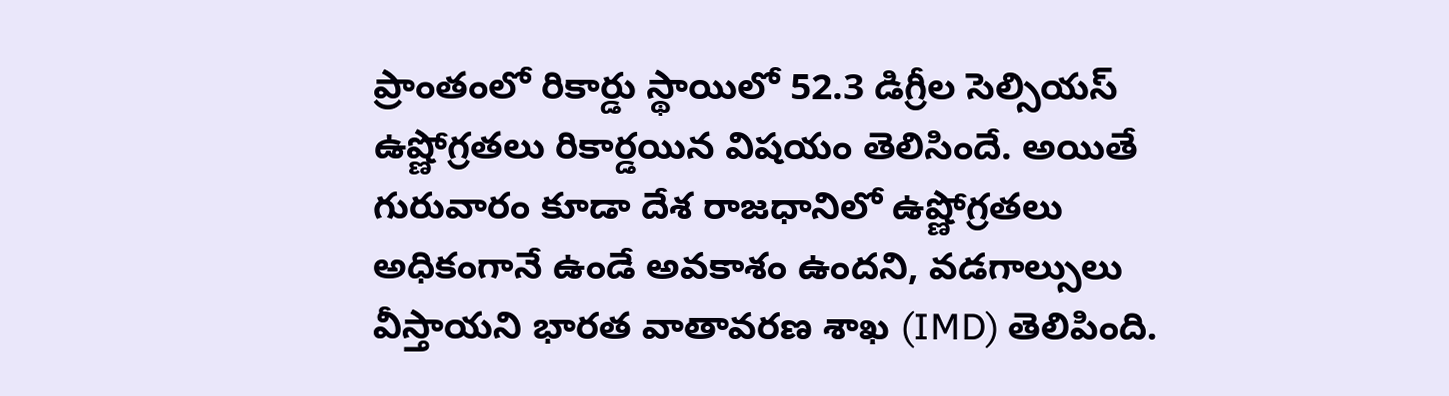ప్రాంతంలో రికార్డు స్థాయిలో 52.3 డిగ్రీల సెల్సియస్‌ ఉష్ణోగ్రతలు రికార్డయిన విషయం తెలిసిందే. అయితే గురువారం కూడా దేశ రాజధానిలో ఉష్ణోగ్రతలు అధికంగానే ఉండే అవకాశం ఉందని, వడగాల్సులు వీస్తాయని భారత వాతావరణ శాఖ (IMD) తెలిపింది.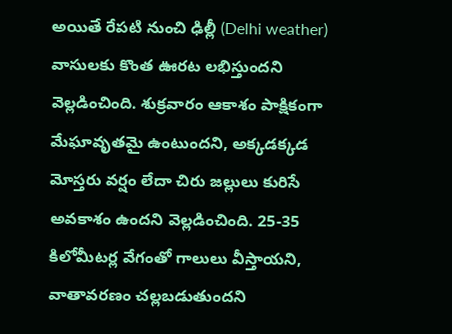అయితే రేపటి నుంచి ఢిల్లీ (Delhi weather) వాసులకు కొంత ఊరట లభిస్తుందని వెల్లడించింది. శుక్రవారం ఆకాశం పాక్షికంగా మేఘావృతమై ఉంటుందని, అక్కడక్కడ మోస్తరు వర్షం లేదా చిరు జల్లులు కురిసే అవకాశం ఉందని వెల్లడించింది. 25-35 కిలోమీటర్ల వేగంతో గాలులు వీస్తాయని, వాతావరణం చల్లబడుతుందని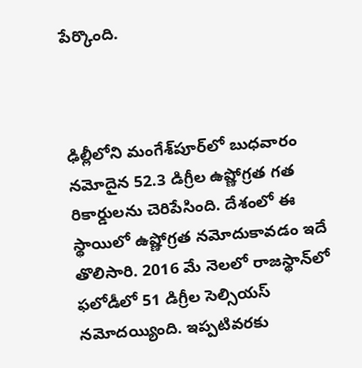పేర్కొంది.



ఢిల్లీలోని మంగేశ్‌పూర్‌లో బుధవారం నమోదైన 52.3 డిగ్రీల ఉష్ణోగ్రత గత రికార్డులను చెరిపేసింది. దేశంలో ఈ స్థాయిలో ఉష్ణోగ్రత నమోదుకావడం ఇదే తొలిసారి. 2016 మే నెలలో రాజస్థాన్‌లో ఫలోడీలో 51 డిగ్రీల సెల్సియస్‌ నమోదయ్యింది. ఇప్పటివరకు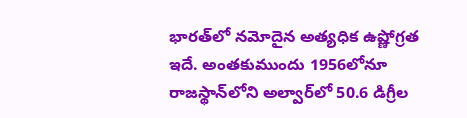భారత్‌లో నమోదైన అత్యధిక ఉష్ణోగ్రత ఇదే. అంతకుముందు 1956లోనూ రాజస్థాన్‌లోని అల్వార్‌లో 50.6 డిగ్రీల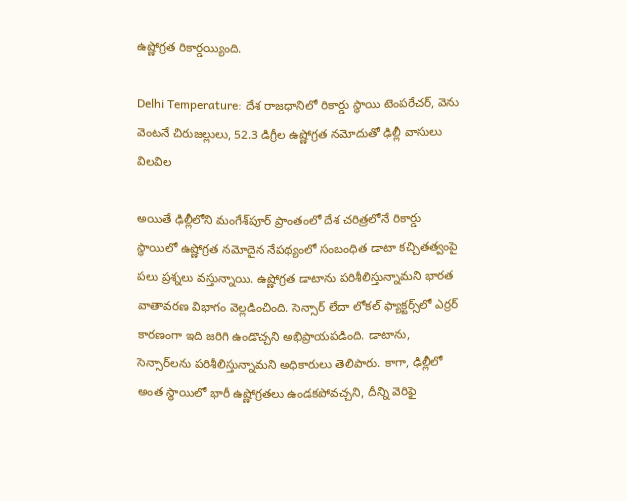ఉష్ణోగ్రత రికార్డయ్యింది.

Delhi Temperature: దేశ రాజధానిలో రికార్డు స్థాయి టెంపరేచర్, వెను వెంటనే చిరుజల్లులు, 52.3 డిగ్రీల ఉష్ణోగ్రత నమోదుతో ఢిల్లీ వాసులు విలవిల

అయితే ఢిల్లీలోని మంగేశ్‌పూర్‌ ప్రాంతంలో దేశ చరిత్రలోనే రికార్డు స్థాయిలో ఉష్ణోగ్రత నమోదైన నేపథ్యంలో సంబంధిత డాటా కచ్చితత్వంపై పలు ప్రశ్నలు వస్తున్నాయి. ఉష్ణోగ్రత డాటాను పరిశీలిస్తున్నామని భారత వాతావరణ విభాగం వెల్లడించింది. సెన్సార్‌ లేదా లోకల్‌ ఫ్యాక్టర్స్‌లో ఎర్రర్‌ కారణంగా ఇది జరిగి ఉండొచ్చని అభిప్రాయపడింది. డాటాను, సెన్సార్‌లను పరిశీలిస్తున్నామని అధికారులు తెలిపారు. కాగా, ఢిల్లీలో అంత స్థాయిలో భారీ ఉష్ణోగ్రతలు ఉండకపోవచ్చని, దీన్ని వెరిఫై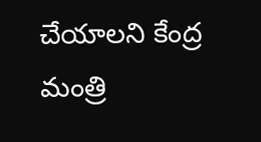చేయాలని కేంద్ర మంత్రి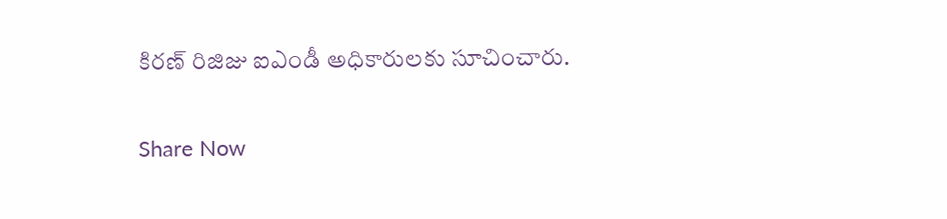కిరణ్‌ రిజిజు ఐఎండీ అధికారులకు సూచించారు.

Share Now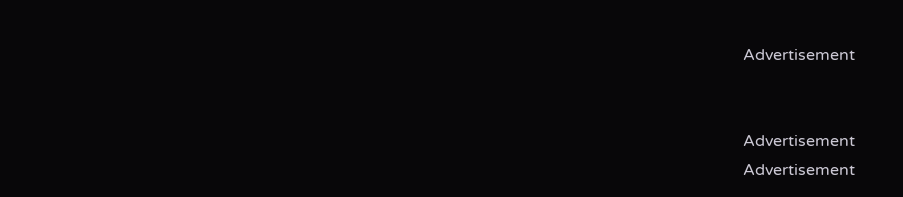Advertisement


Advertisement
Advertisement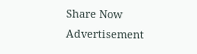Share Now
Advertisement